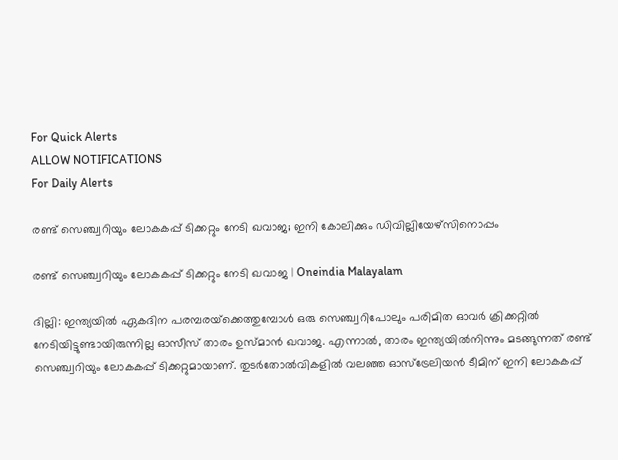For Quick Alerts
ALLOW NOTIFICATIONS
For Daily Alerts

രണ്ട് സെഞ്ച്വറിയും ലോകകപ്പ് ടിക്കറ്റും നേടി ഖവാജ; ഇനി കോലിക്കും ഡിവില്ലിയേഴ്‌സിനൊപ്പം

രണ്ട് സെഞ്ച്വറിയും ലോകകപ്പ് ടിക്കറ്റും നേടി ഖവാജ | Oneindia Malayalam

ദില്ലി: ഇന്ത്യയില്‍ ഏകദിന പരമ്പരയ്‌ക്കെത്തുമ്പോള്‍ ഒരു സെഞ്ച്വറിപോലും പരിമിത ഓവര്‍ ക്രിക്കറ്റില്‍ നേടിയിട്ടുണ്ടായിരുന്നില്ല ഓസീസ് താരം ഉസ്മാന്‍ ഖവാജ. എന്നാല്‍, താരം ഇന്ത്യയില്‍നിന്നും മടങ്ങുന്നത് രണ്ട് സെഞ്ച്വറിയും ലോകകപ്പ് ടിക്കറ്റുമായാണ്. തുടര്‍തോല്‍വികളില്‍ വലഞ്ഞ ഓസ്‌ട്രേലിയന്‍ ടീമിന് ഇനി ലോകകപ്പ്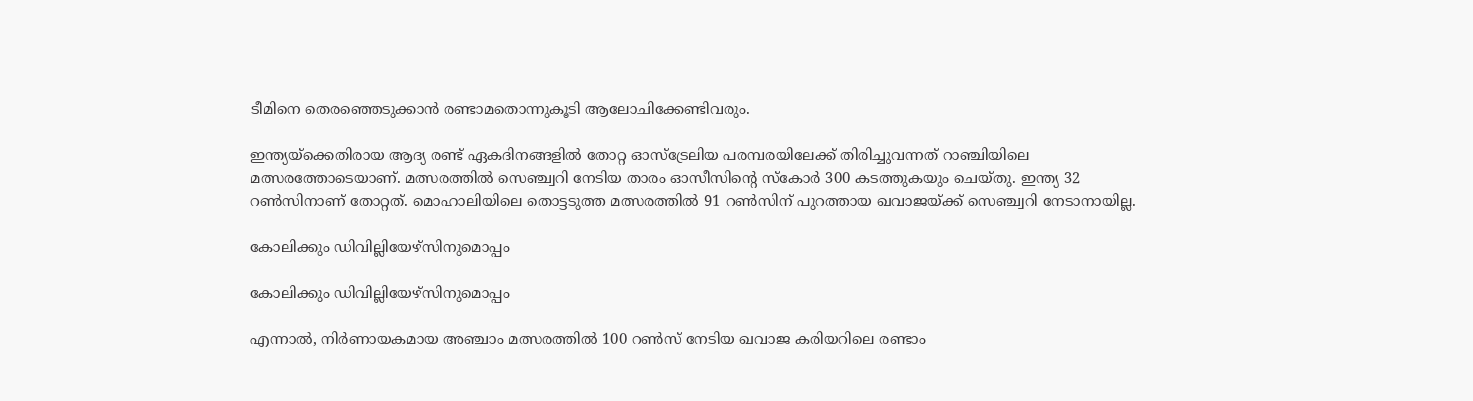ടീമിനെ തെരഞ്ഞെടുക്കാന്‍ രണ്ടാമതൊന്നുകൂടി ആലോചിക്കേണ്ടിവരും.

ഇന്ത്യയ്‌ക്കെതിരായ ആദ്യ രണ്ട് ഏകദിനങ്ങളില്‍ തോറ്റ ഓസ്‌ട്രേലിയ പരമ്പരയിലേക്ക് തിരിച്ചുവന്നത് റാഞ്ചിയിലെ മത്സരത്തോടെയാണ്. മത്സരത്തില്‍ സെഞ്ച്വറി നേടിയ താരം ഓസീസിന്റെ സ്‌കോര്‍ 300 കടത്തുകയും ചെയ്തു. ഇന്ത്യ 32 റണ്‍സിനാണ് തോറ്റത്. മൊഹാലിയിലെ തൊട്ടടുത്ത മത്സരത്തില്‍ 91 റണ്‍സിന് പുറത്തായ ഖവാജയ്ക്ക് സെഞ്ച്വറി നേടാനായില്ല.

കോലിക്കും ഡിവില്ലിയേഴ്‌സിനുമൊപ്പം

കോലിക്കും ഡിവില്ലിയേഴ്‌സിനുമൊപ്പം

എന്നാല്‍, നിര്‍ണായകമായ അഞ്ചാം മത്സരത്തില്‍ 100 റണ്‍സ് നേടിയ ഖവാജ കരിയറിലെ രണ്ടാം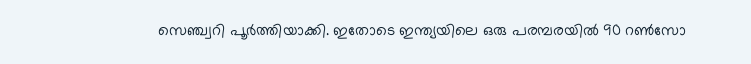സെഞ്ച്വറി പൂര്‍ത്തിയാക്കി. ഇതോടെ ഇന്ത്യയിലെ ഒരു പരമ്പരയില്‍ 90 റണ്‍സോ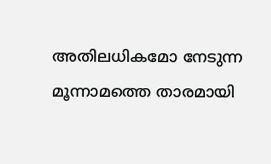അതിലധികമോ നേടുന്ന മൂന്നാമത്തെ താരമായി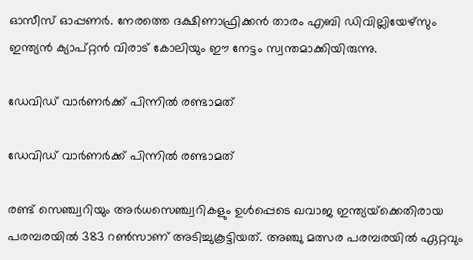ഓസീസ് ഓപ്പണര്‍. നേരത്തെ ദക്ഷിണാഫ്രിക്കന്‍ താരം എബി ഡിവില്ലിയേഴ്‌സും ഇന്ത്യന്‍ ക്യാപ്റ്റന്‍ വിരാട് കോലിയും ഈ നേട്ടം സ്വന്തമാക്കിയിരുന്നു.

ഡേവിഡ് വാര്‍ണര്‍ക്ക് പിന്നില്‍ രണ്ടാമത്

ഡേവിഡ് വാര്‍ണര്‍ക്ക് പിന്നില്‍ രണ്ടാമത്

രണ്ട് സെഞ്ച്വറിയും അര്‍ധസെഞ്ച്വറികളും ഉള്‍പ്പെടെ ഖവാജ ഇന്ത്യയ്‌ക്കെതിരായ പരമ്പരയില്‍ 383 റണ്‍സാണ് അടിച്ചുകൂട്ടിയത്. അഞ്ചു മത്സര പരമ്പരയില്‍ ഏറ്റവും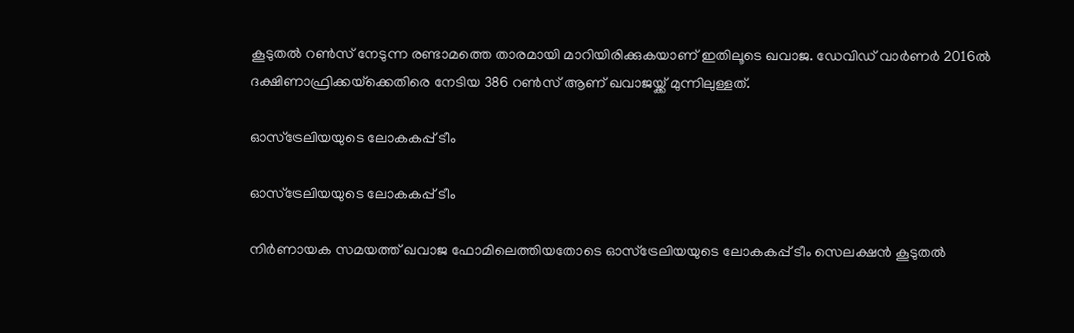കൂടുതല്‍ റണ്‍സ് നേടുന്ന രണ്ടാമത്തെ താരമായി മാറിയിരിക്കുകയാണ് ഇതിലൂടെ ഖവാജ. ഡേവിഡ് വാര്‍ണര്‍ 2016ല്‍ ദക്ഷിണാഫ്രിക്കയ്‌ക്കെതിരെ നേടിയ 386 റണ്‍സ് ആണ് ഖവാജയ്ക്ക് മുന്നിലുള്ളത്.

ഓസ്‌ട്രേലിയയുടെ ലോകകപ്പ് ടീം

ഓസ്‌ട്രേലിയയുടെ ലോകകപ്പ് ടീം

നിര്‍ണായക സമയത്ത് ഖവാജ ഫോമിലെത്തിയതോടെ ഓസ്‌ട്രേലിയയുടെ ലോകകപ്പ് ടീം സെലക്ഷന്‍ കൂടുതല്‍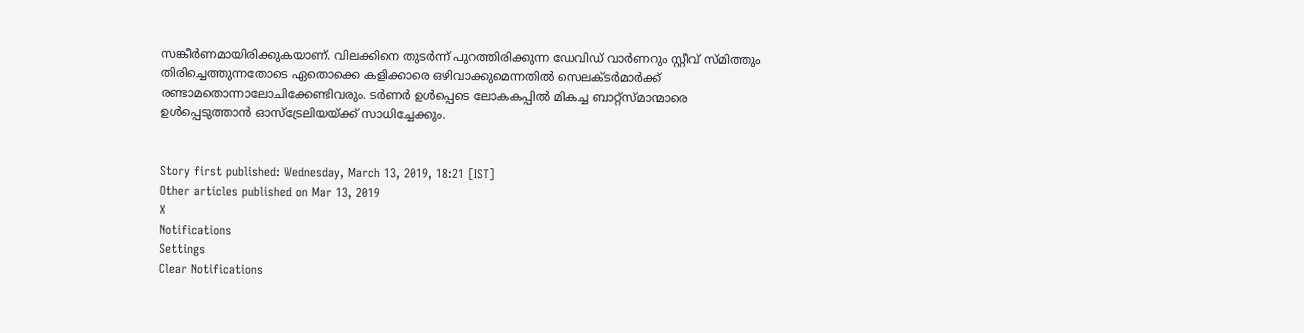സങ്കീര്‍ണമായിരിക്കുകയാണ്. വിലക്കിനെ തുടര്‍ന്ന് പുറത്തിരിക്കുന്ന ഡേവിഡ് വാര്‍ണറും സ്റ്റീവ് സ്മിത്തും തിരിച്ചെത്തുന്നതോടെ ഏതൊക്കെ കളിക്കാരെ ഒഴിവാക്കുമെന്നതില്‍ സെലക്ടര്‍മാര്‍ക്ക് രണ്ടാമതൊന്നാലോചിക്കേണ്ടിവരും. ടര്‍ണര്‍ ഉള്‍പ്പെടെ ലോകകപ്പില്‍ മികച്ച ബാറ്റ്‌സ്മാന്മാരെ ഉള്‍പ്പെടുത്താന്‍ ഓസ്‌ട്രേലിയയ്ക്ക് സാധിച്ചേക്കും.


Story first published: Wednesday, March 13, 2019, 18:21 [IST]
Other articles published on Mar 13, 2019
X
Notifications
Settings
Clear Notifications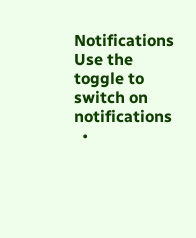Notifications
Use the toggle to switch on notifications
  •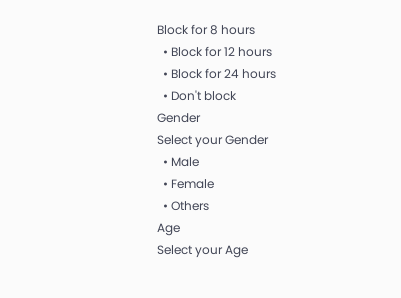Block for 8 hours
  • Block for 12 hours
  • Block for 24 hours
  • Don't block
Gender
Select your Gender
  • Male
  • Female
  • Others
Age
Select your Age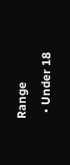Range
  • Under 18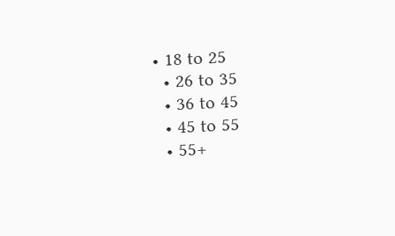• 18 to 25
  • 26 to 35
  • 36 to 45
  • 45 to 55
  • 55+